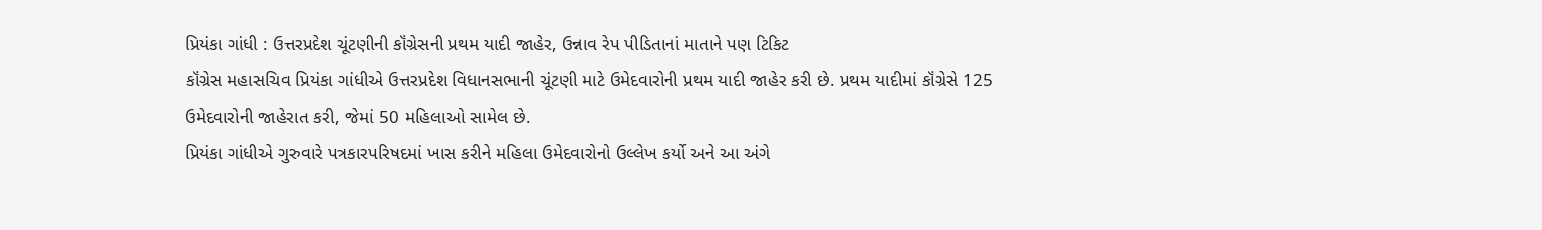પ્રિયંકા ગાંધી : ઉત્તરપ્રદેશ ચૂંટણીની કૉંગ્રેસની પ્રથમ યાદી જાહેર, ઉન્નાવ રેપ પીડિતાનાં માતાને પણ ટિકિટ
કૉંગ્રેસ મહાસચિવ પ્રિયંકા ગાંધીએ ઉત્તરપ્રદેશ વિધાનસભાની ચૂંટણી માટે ઉમેદવારોની પ્રથમ યાદી જાહેર કરી છે. પ્રથમ યાદીમાં કૉંગ્રેસે 125 ઉમેદવારોની જાહેરાત કરી, જેમાં 50 મહિલાઓ સામેલ છે.
પ્રિયંકા ગાંધીએ ગુરુવારે પત્રકારપરિષદમાં ખાસ કરીને મહિલા ઉમેદવારોનો ઉલ્લેખ કર્યો અને આ અંગે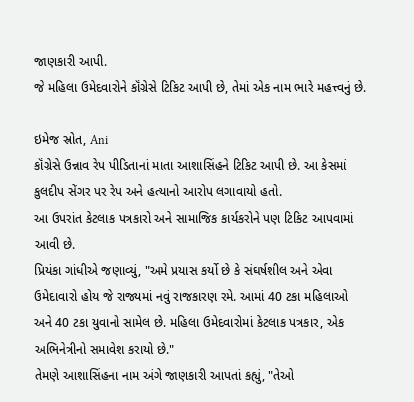જાણકારી આપી.
જે મહિલા ઉમેદવારોને કૉંગ્રેસે ટિકિટ આપી છે, તેમાં એક નામ ભારે મહત્ત્વનું છે.

ઇમેજ સ્રોત, Ani
કૉંગ્રેસે ઉન્નાવ રેપ પીડિતાનાં માતા આશાસિંહને ટિકિટ આપી છે. આ કેસમાં કુલદીપ સેંગર પર રેપ અને હત્યાનો આરોપ લગાવાયો હતો.
આ ઉપરાંત કેટલાક પત્રકારો અને સામાજિક કાર્યકરોને પણ ટિકિટ આપવામાં આવી છે.
પ્રિયંકા ગાંધીએ જણાવ્યું, "અમે પ્રયાસ કર્યો છે કે સંઘર્ષશીલ અને એવા ઉમેદાવારો હોય જે રાજ્યમાં નવું રાજકારણ રમે. આમાં 40 ટકા મહિલાઓ અને 40 ટકા યુવાનો સામેલ છે. મહિલા ઉમેદવારોમાં કેટલાક પત્રકાર, એક અભિનેત્રીનો સમાવેશ કરાયો છે."
તેમણે આશાસિંહના નામ અંગે જાણકારી આપતાં કહ્યું, "તેઓ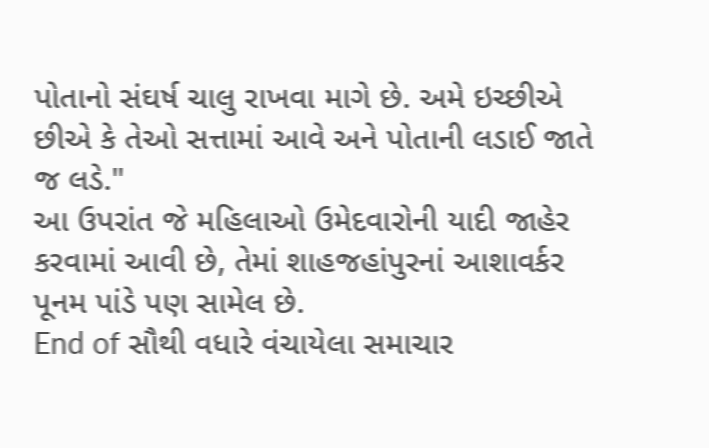પોતાનો સંઘર્ષ ચાલુ રાખવા માગે છે. અમે ઇચ્છીએ છીએ કે તેઓ સત્તામાં આવે અને પોતાની લડાઈ જાતે જ લડે."
આ ઉપરાંત જે મહિલાઓ ઉમેદવારોની યાદી જાહેર કરવામાં આવી છે, તેમાં શાહજહાંપુરનાં આશાવર્કર પૂનમ પાંડે પણ સામેલ છે.
End of સૌથી વધારે વંચાયેલા સમાચાર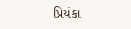પ્રિયંકા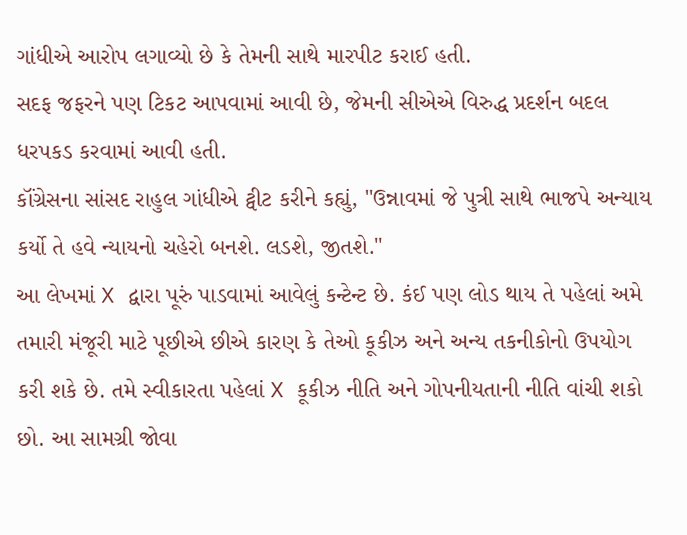ગાંધીએ આરોપ લગાવ્યો છે કે તેમની સાથે મારપીટ કરાઈ હતી.
સદફ જફરને પણ ટિકટ આપવામાં આવી છે, જેમની સીએએ વિરુદ્ધ પ્રદર્શન બદલ ધરપકડ કરવામાં આવી હતી.
કૉંગ્રેસના સાંસદ રાહુલ ગાંધીએ ટ્વીટ કરીને કહ્યું, "ઉન્નાવમાં જે પુત્રી સાથે ભાજપે અન્યાય કર્યો તે હવે ન્યાયનો ચહેરો બનશે. લડશે, જીતશે."
આ લેખમાં X દ્વારા પૂરું પાડવામાં આવેલું કન્ટેન્ટ છે. કંઈ પણ લોડ થાય તે પહેલાં અમે તમારી મંજૂરી માટે પૂછીએ છીએ કારણ કે તેઓ કૂકીઝ અને અન્ય તકનીકોનો ઉપયોગ કરી શકે છે. તમે સ્વીકારતા પહેલાં X કૂકીઝ નીતિ અને ગોપનીયતાની નીતિ વાંચી શકો છો. આ સામગ્રી જોવા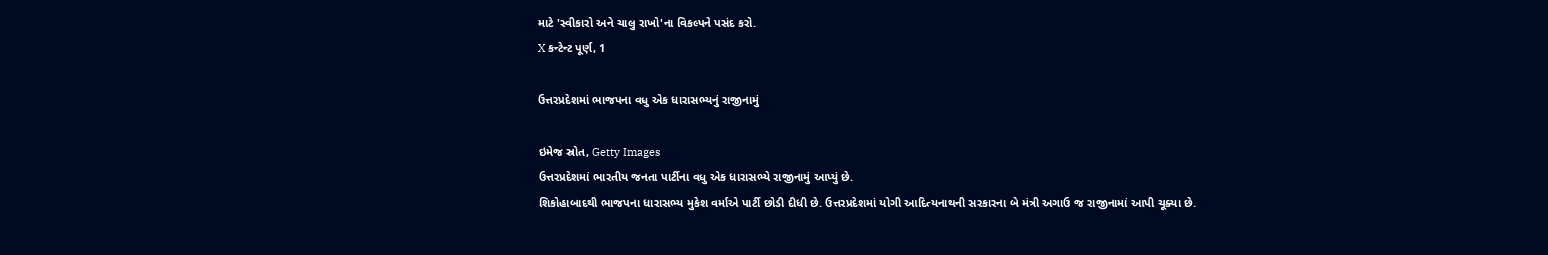માટે 'સ્વીકારો અને ચાલુ રાખો'ના વિકલ્પને પસંદ કરો.
X કન્ટેન્ટ પૂર્ણ, 1

ઉત્તરપ્રદેશમાં ભાજપના વધુ એક ધારાસભ્યનું રાજીનામું

ઇમેજ સ્રોત, Getty Images
ઉત્તરપ્રદેશમાં ભારતીય જનતા પાર્ટીના વધુ એક ધારાસભ્યે રાજીનામું આપ્યું છે.
શિકોહાબાદથી ભાજપના ધારાસભ્ય મુકેશ વર્માએ પાર્ટી છોડી દીધી છે. ઉત્તરપ્રદેશમાં યોગી આદિત્યનાથની સરકારના બે મંત્રી અગાઉ જ રાજીનામાં આપી ચૂક્યા છે.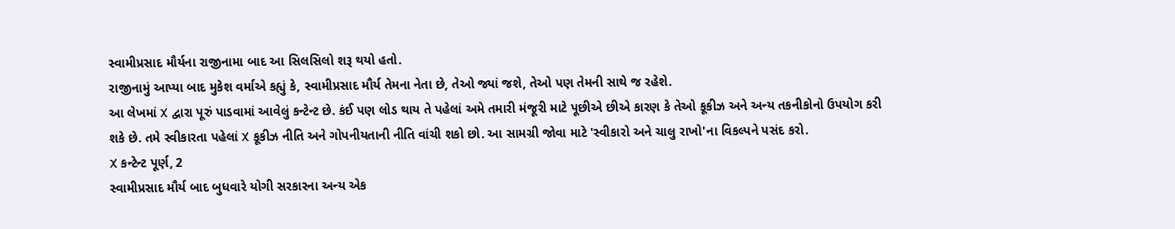સ્વામીપ્રસાદ મૌર્યના રાજીનામા બાદ આ સિલસિલો શરૂ થયો હતો.
રાજીનામું આપ્યા બાદ મુકેશ વર્માએ કહ્યું કે, સ્વામીપ્રસાદ મૌર્ય તેમના નેતા છે, તેઓ જ્યાં જશે, તેઓ પણ તેમની સાથે જ રહેશે.
આ લેખમાં X દ્વારા પૂરું પાડવામાં આવેલું કન્ટેન્ટ છે. કંઈ પણ લોડ થાય તે પહેલાં અમે તમારી મંજૂરી માટે પૂછીએ છીએ કારણ કે તેઓ કૂકીઝ અને અન્ય તકનીકોનો ઉપયોગ કરી શકે છે. તમે સ્વીકારતા પહેલાં X કૂકીઝ નીતિ અને ગોપનીયતાની નીતિ વાંચી શકો છો. આ સામગ્રી જોવા માટે 'સ્વીકારો અને ચાલુ રાખો'ના વિકલ્પને પસંદ કરો.
X કન્ટેન્ટ પૂર્ણ, 2
સ્વામીપ્રસાદ મૌર્ય બાદ બુધવારે યોગી સરકારના અન્ય એક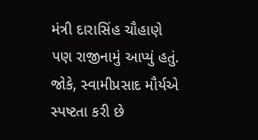મંત્રી દારાસિંહ ચૌહાણે પણ રાજીનામું આપ્યું હતું.
જોકે, સ્વામીપ્રસાદ મૌર્યએ સ્પષ્ટતા કરી છે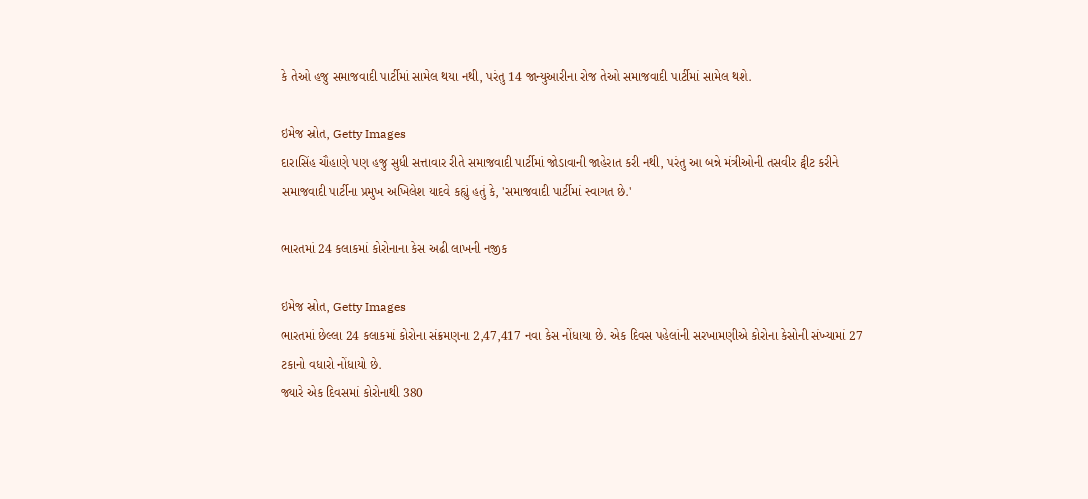કે તેઓ હજુ સમાજવાદી પાર્ટીમાં સામેલ થયા નથી, પરંતુ 14 જાન્યુઆરીના રોજ તેઓ સમાજવાદી પાર્ટીમાં સામેલ થશે.

ઇમેજ સ્રોત, Getty Images
દારાસિંહ ચૌહાણે પણ હજુ સુધી સત્તાવાર રીતે સમાજવાદી પાર્ટીમાં જોડાવાની જાહેરાત કરી નથી, પરંતુ આ બન્ને મંત્રીઓની તસવીર ટ્વીટ કરીને સમાજવાદી પાર્ટીના પ્રમુખ અખિલેશ યાદવે કહ્યું હતું કે, 'સમાજવાદી પાર્ટીમાં સ્વાગત છે.'

ભારતમાં 24 કલાકમાં કોરોનાના કેસ અઢી લાખની નજીક

ઇમેજ સ્રોત, Getty Images
ભારતમાં છેલ્લા 24 કલાકમાં કોરોના સંક્રમણના 2,47,417 નવા કેસ નોંધાયા છે. એક દિવસ પહેલાંની સરખામણીએ કોરોના કેસોની સંખ્યામાં 27 ટકાનો વધારો નોંધાયો છે.
જ્યારે એક દિવસમાં કોરોનાથી 380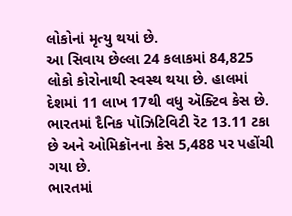લોકોનાં મૃત્યુ થયાં છે.
આ સિવાય છેલ્લા 24 કલાકમાં 84,825 લોકો કોરોનાથી સ્વસ્થ થયા છે. હાલમાં દેશમાં 11 લાખ 17થી વધુ ઍક્ટિવ કેસ છે.
ભારતમાં દૈનિક પૉઝિટિવિટી રૅટ 13.11 ટકા છે અને ઓમિક્રૉનના કેસ 5,488 પર પહોંચી ગયા છે.
ભારતમાં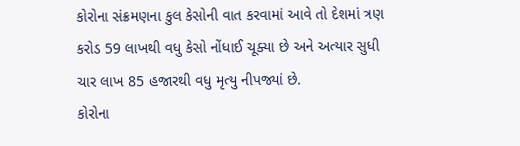કોરોના સંક્રમણના કુલ કેસોની વાત કરવામાં આવે તો દેશમાં ત્રણ કરોડ 59 લાખથી વધુ કેસો નોંધાઈ ચૂક્યા છે અને અત્યાર સુધી ચાર લાખ 85 હજારથી વધુ મૃત્યુ નીપજ્યાં છે.
કોરોના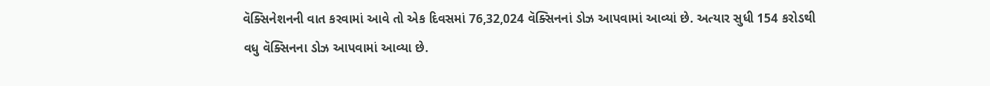વૅક્સિનેશનની વાત કરવામાં આવે તો એક દિવસમાં 76,32,024 વૅક્સિનનાં ડોઝ આપવામાં આવ્યાં છે. અત્યાર સુધી 154 કરોડથી વધુ વૅક્સિનના ડોઝ આપવામાં આવ્યા છે.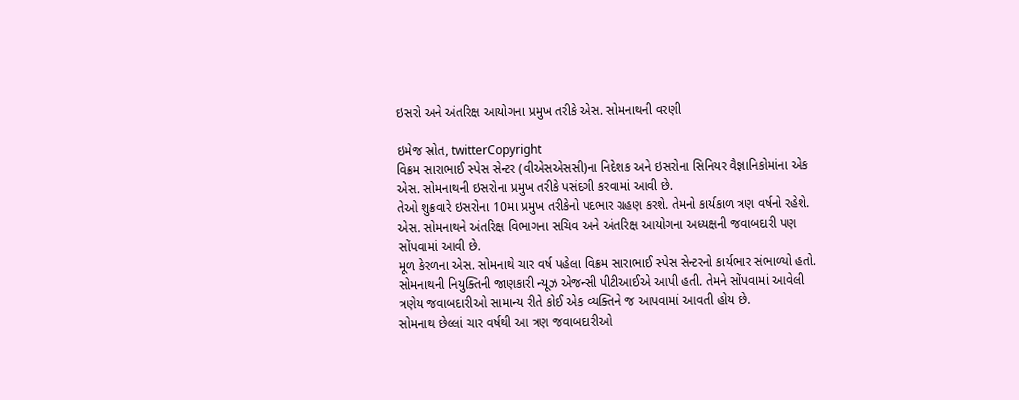ઇસરો અને અંતરિક્ષ આયોગના પ્રમુખ તરીકે એસ. સોમનાથની વરણી

ઇમેજ સ્રોત, twitterCopyright
વિક્રમ સારાભાઈ સ્પેસ સેન્ટર (વીએસએસસી)ના નિદેશક અને ઇસરોના સિનિયર વૈજ્ઞાનિકોમાંના એક એસ. સોમનાથની ઇસરોના પ્રમુખ તરીકે પસંદગી કરવામાં આવી છે.
તેઓ શુક્રવારે ઇસરોના 10મા પ્રમુખ તરીકેનો પદભાર ગ્રહણ કરશે. તેમનો કાર્યકાળ ત્રણ વર્ષનો રહેશે.
એસ. સોમનાથને અંતરિક્ષ વિભાગના સચિવ અને અંતરિક્ષ આયોગના અધ્યક્ષની જવાબદારી પણ સોંપવામાં આવી છે.
મૂળ કેરળના એસ. સોમનાથે ચાર વર્ષ પહેલા વિક્રમ સારાભાઈ સ્પેસ સેન્ટરનો કાર્યભાર સંભાળ્યો હતો.
સોમનાથની નિયુક્તિની જાણકારી ન્યૂઝ એજન્સી પીટીઆઈએ આપી હતી. તેમને સોંપવામાં આવેલી ત્રણેય જવાબદારીઓ સામાન્ય રીતે કોઈ એક વ્યક્તિને જ આપવામાં આવતી હોય છે.
સોમનાથ છેલ્લાં ચાર વર્ષથી આ ત્રણ જવાબદારીઓ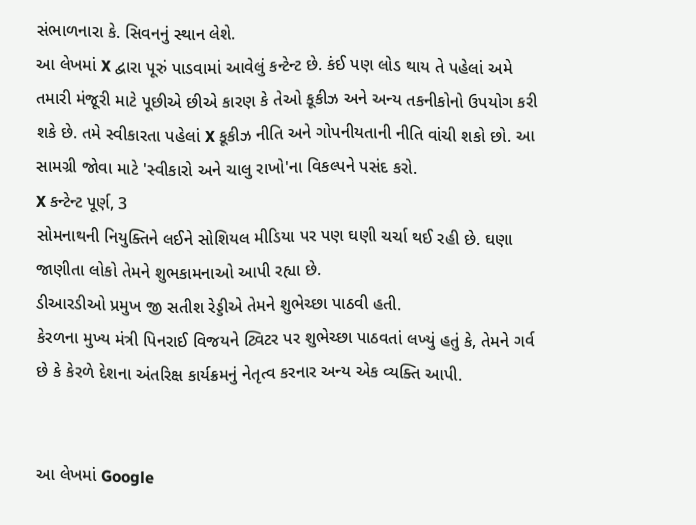સંભાળનારા કે. સિવનનું સ્થાન લેશે.
આ લેખમાં X દ્વારા પૂરું પાડવામાં આવેલું કન્ટેન્ટ છે. કંઈ પણ લોડ થાય તે પહેલાં અમે તમારી મંજૂરી માટે પૂછીએ છીએ કારણ કે તેઓ કૂકીઝ અને અન્ય તકનીકોનો ઉપયોગ કરી શકે છે. તમે સ્વીકારતા પહેલાં X કૂકીઝ નીતિ અને ગોપનીયતાની નીતિ વાંચી શકો છો. આ સામગ્રી જોવા માટે 'સ્વીકારો અને ચાલુ રાખો'ના વિકલ્પને પસંદ કરો.
X કન્ટેન્ટ પૂર્ણ, 3
સોમનાથની નિયુક્તિને લઈને સોશિયલ મીડિયા પર પણ ઘણી ચર્ચા થઈ રહી છે. ઘણા જાણીતા લોકો તેમને શુભકામનાઓ આપી રહ્યા છે.
ડીઆરડીઓ પ્રમુખ જી સતીશ રેડ્ડીએ તેમને શુભેચ્છા પાઠવી હતી.
કેરળના મુખ્ય મંત્રી પિનરાઈ વિજયને ટ્વિટર પર શુભેચ્છા પાઠવતાં લખ્યું હતું કે, તેમને ગર્વ છે કે કેરળે દેશના અંતરિક્ષ કાર્યક્રમનું નેતૃત્વ કરનાર અન્ય એક વ્યક્તિ આપી.


આ લેખમાં Google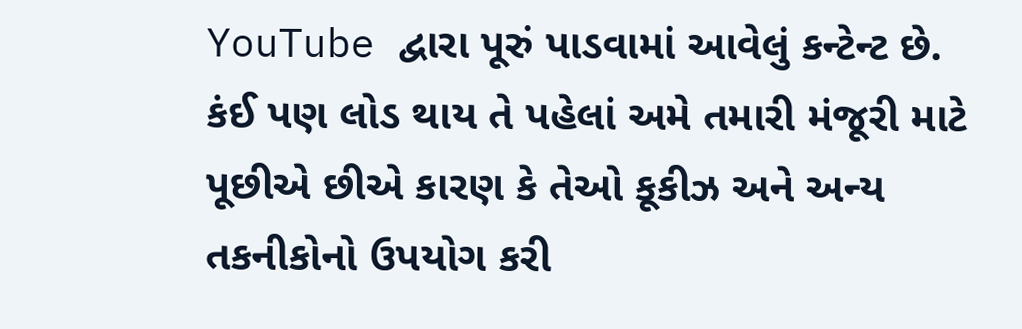YouTube દ્વારા પૂરું પાડવામાં આવેલું કન્ટેન્ટ છે. કંઈ પણ લોડ થાય તે પહેલાં અમે તમારી મંજૂરી માટે પૂછીએ છીએ કારણ કે તેઓ કૂકીઝ અને અન્ય તકનીકોનો ઉપયોગ કરી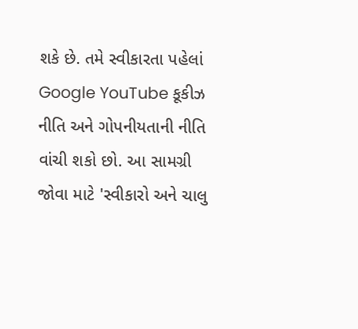શકે છે. તમે સ્વીકારતા પહેલાં Google YouTube કૂકીઝ નીતિ અને ગોપનીયતાની નીતિ વાંચી શકો છો. આ સામગ્રી જોવા માટે 'સ્વીકારો અને ચાલુ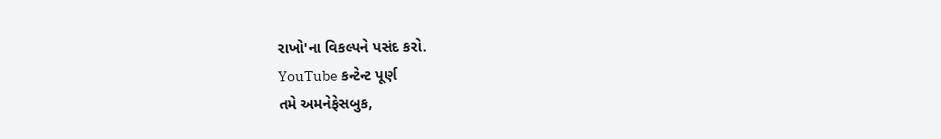રાખો'ના વિકલ્પને પસંદ કરો.
YouTube કન્ટેન્ટ પૂર્ણ
તમે અમનેફેસબુક,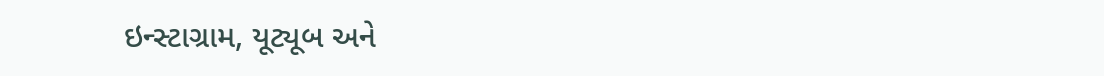ઇન્સ્ટાગ્રામ, યૂટ્યૂબ અને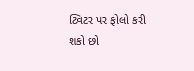ટ્વિટર પર ફોલો કરી શકો છો